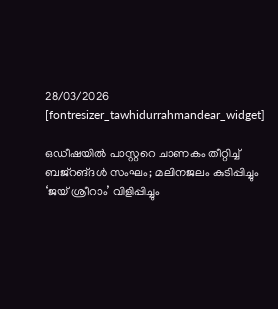28/03/2026
[fontresizer_tawhidurrahmandear_widget]

ഒഡീഷയിൽ പാസ്റ്ററെ ചാണകം തീറ്റിച്ച് ബജ്‌റങ്ദൾ സംഘം; മലിനജലം കുടിപ്പിച്ചും ‘ജയ് ശ്രീറാം’ വിളിപ്പിച്ചും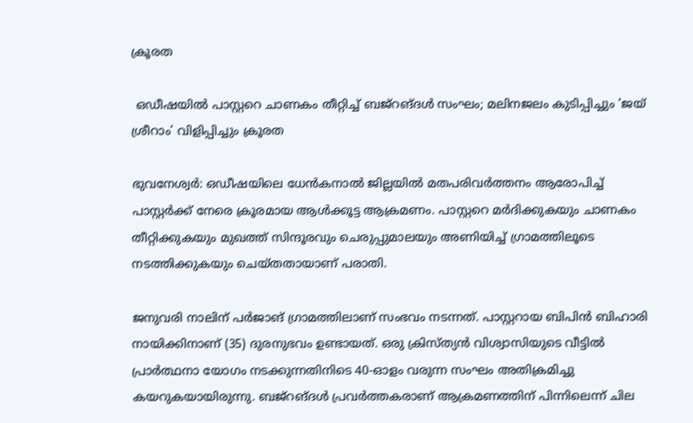ക്രൂരത

 ഒഡീഷയിൽ പാസ്റ്ററെ ചാണകം തീറ്റിച്ച് ബജ്‌റങ്ദൾ സംഘം; മലിനജലം കുടിപ്പിച്ചും ‘ജയ് ശ്രീറാം’ വിളിപ്പിച്ചും ക്രൂരത

ഭുവനേശ്വർ: ഒഡീഷയിലെ ധേൻകനാൽ ജില്ലയിൽ മതപരിവർത്തനം ആരോപിച്ച് പാസ്റ്റർക്ക് നേരെ ക്രൂരമായ ആൾക്കൂട്ട ആക്രമണം. പാസ്റ്ററെ മർദിക്കുകയും ചാണകം തീറ്റിക്കുകയും മുഖത്ത് സിന്ദൂരവും ചെരുപ്പുമാലയും അണിയിച്ച് ഗ്രാമത്തിലൂടെ നടത്തിക്കുകയും ചെയ്തതായാണ് പരാതി.

ജനുവരി നാലിന് പർജാങ് ഗ്രാമത്തിലാണ് സംഭവം നടന്നത്. പാസ്റ്ററായ ബിപിൻ ബിഹാരി നായിക്കിനാണ് (35) ദുരനുഭവം ഉണ്ടായത്. ഒരു ക്രിസ്ത്യൻ വിശ്വാസിയുടെ വീട്ടിൽ പ്രാർത്ഥനാ യോഗം നടക്കുന്നതിനിടെ 40-ഓളം വരുന്ന സംഘം അതിക്രമിച്ചു കയറുകയായിരുന്നു. ബജ്റങ്ദൾ പ്രവർത്തകരാണ് ആക്രമണത്തിന് പിന്നിലെന്ന് ചില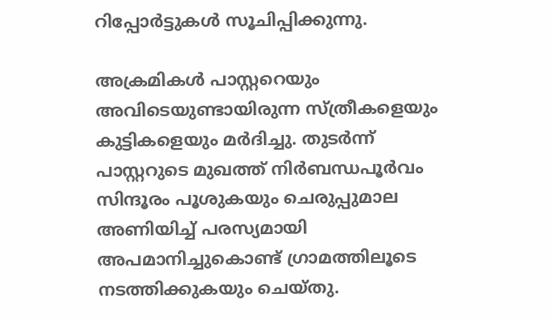റിപ്പോർട്ടുകൾ സൂചിപ്പിക്കുന്നു.

അക്രമികൾ പാസ്റ്ററെയും അവിടെയുണ്ടായിരുന്ന സ്ത്രീകളെയും കുട്ടികളെയും മർദിച്ചു. തുടർന്ന് പാസ്റ്ററുടെ മുഖത്ത് നിർബന്ധപൂർവം സിന്ദൂരം പൂശുകയും ചെരുപ്പുമാല അണിയിച്ച് പരസ്യമായി അപമാനിച്ചുകൊണ്ട് ഗ്രാമത്തിലൂടെ നടത്തിക്കുകയും ചെയ്തു.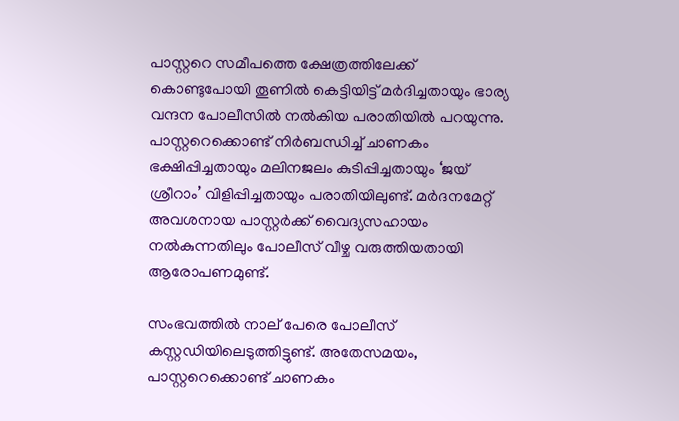പാസ്റ്ററെ സമീപത്തെ ക്ഷേത്രത്തിലേക്ക് കൊണ്ടുപോയി തൂണിൽ കെട്ടിയിട്ട് മർദിച്ചതായും ഭാര്യ വന്ദന പോലീസിൽ നൽകിയ പരാതിയിൽ പറയുന്നു. പാസ്റ്ററെക്കൊണ്ട് നിർബന്ധിച്ച് ചാണകം ഭക്ഷിപ്പിച്ചതായും മലിനജലം കുടിപ്പിച്ചതായും ‘ജയ് ശ്രീറാം’ വിളിപ്പിച്ചതായും പരാതിയിലുണ്ട്. മർദനമേറ്റ് അവശനായ പാസ്റ്റർക്ക് വൈദ്യസഹായം നൽകുന്നതിലും പോലീസ് വീഴ്ച വരുത്തിയതായി ആരോപണമുണ്ട്.

സംഭവത്തിൽ നാല് പേരെ പോലീസ് കസ്റ്റഡിയിലെടുത്തിട്ടുണ്ട്. അതേസമയം, പാസ്റ്ററെക്കൊണ്ട് ചാണകം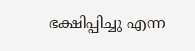ഭക്ഷിപ്പിച്ചു എന്ന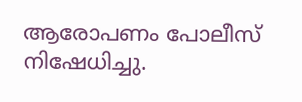ആരോപണം പോലീസ് നിഷേധിച്ചു.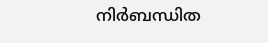നിർബന്ധിത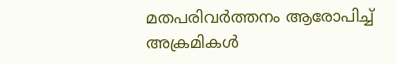മതപരിവർത്തനം ആരോപിച്ച് അക്രമികൾ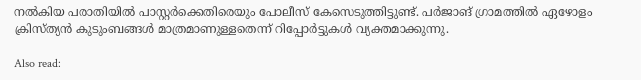നൽകിയ പരാതിയിൽ പാസ്റ്റർക്കെതിരെയും പോലീസ് കേസെടുത്തിട്ടുണ്ട്. പർജാങ് ഗ്രാമത്തിൽ ഏഴോളം ക്രിസ്ത്യൻ കുടുംബങ്ങൾ മാത്രമാണുള്ളതെന്ന് റിപ്പോർട്ടുകൾ വ്യക്തമാക്കുന്നു.

Also read: